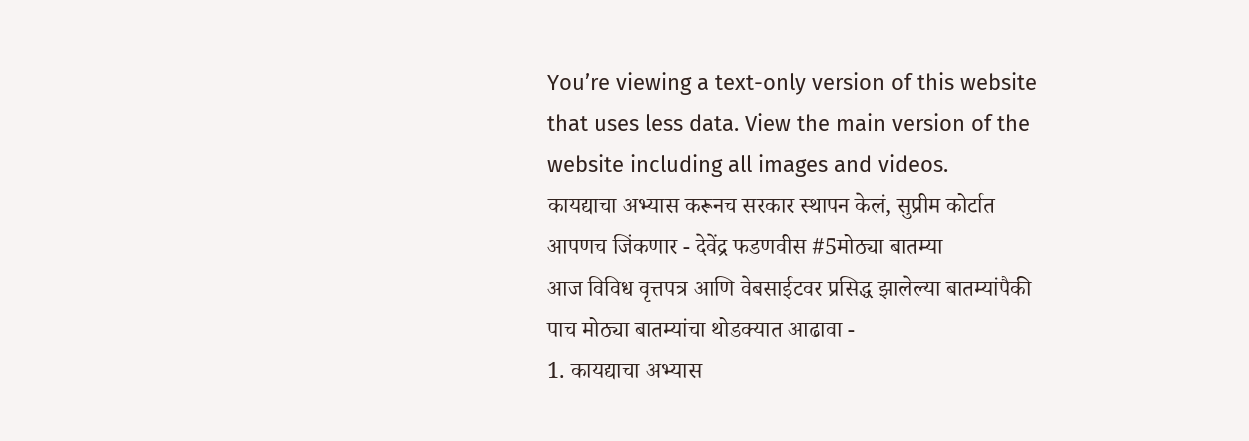You’re viewing a text-only version of this website that uses less data. View the main version of the website including all images and videos.
कायद्याचा अभ्यास करूनच सरकार स्थापन केलं, सुप्रीम कोर्टात आपणच जिंकणार - देवेंद्र फडणवीस #5मोठ्या बातम्या
आज विविध वृत्तपत्र आणि वेबसाईटवर प्रसिद्ध झालेल्या बातम्यांपैकी पाच मोठ्या बातम्यांचा थोडक्यात आढावा -
1. कायद्याचा अभ्यास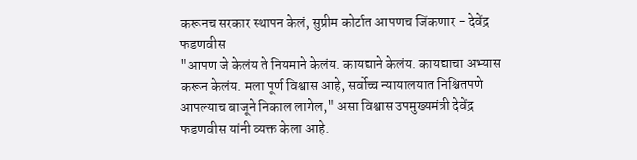करूनच सरकार स्थापन केलं, सुप्रीम कोर्टात आपणच जिंकणार - देवेंद्र फडणवीस
"आपण जे केलंय ते नियमाने केलंय. कायद्याने केलंय. कायद्याचा अभ्यास करून केलंय. मला पूर्ण विश्वास आहे, सर्वोच्च न्यायालयात निश्चितपणे आपल्याच बाजूने निकाल लागेल," असा विश्वास उपमुख्यमंत्री देवेंद्र फडणवीस यांनी व्यक्त केला आहे.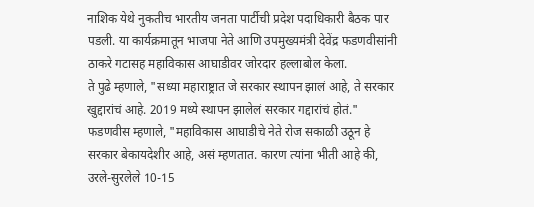नाशिक येथे नुकतीच भारतीय जनता पार्टीची प्रदेश पदाधिकारी बैठक पार पडली. या कार्यक्रमातून भाजपा नेते आणि उपमुख्यमंत्री देवेंद्र फडणवीसांनी ठाकरे गटासह महाविकास आघाडीवर जोरदार हल्लाबोल केला.
ते पुढे म्हणाले, "सध्या महाराष्ट्रात जे सरकार स्थापन झालं आहे, ते सरकार खुद्दारांचं आहे. 2019 मध्ये स्थापन झालेलं सरकार गद्दारांचं होतं."
फडणवीस म्हणाले, "महाविकास आघाडीचे नेते रोज सकाळी उठून हे सरकार बेकायदेशीर आहे, असं म्हणतात. कारण त्यांना भीती आहे की, उरले-सुरलेले 10-15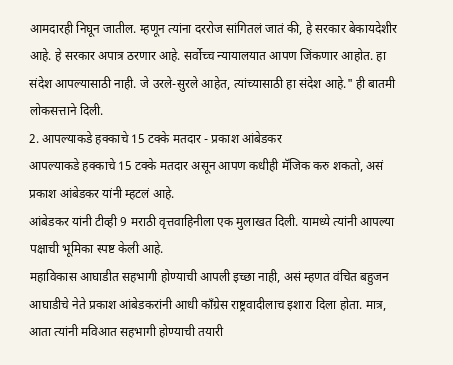आमदारही निघून जातील. म्हणून त्यांना दररोज सांगितलं जातं की, हे सरकार बेकायदेशीर आहे. हे सरकार अपात्र ठरणार आहे. सर्वोच्च न्यायालयात आपण जिंकणार आहोत. हा संदेश आपल्यासाठी नाही. जे उरले-सुरले आहेत, त्यांच्यासाठी हा संदेश आहे." ही बातमी लोकसत्ताने दिली.
2. आपल्याकडे हक्काचे 15 टक्के मतदार - प्रकाश आंबेडकर
आपल्याकडे हक्काचे 15 टक्के मतदार असून आपण कधीही मॅजिक करु शकतो, असं प्रकाश आंबेडकर यांनी म्हटलं आहे.
आंबेडकर यांनी टीव्ही 9 मराठी वृत्तवाहिनीला एक मुलाखत दिली. यामध्ये त्यांनी आपल्या पक्षाची भूमिका स्पष्ट केली आहे.
महाविकास आघाडीत सहभागी होण्याची आपली इच्छा नाही, असं म्हणत वंचित बहुजन आघाडीचे नेते प्रकाश आंबेडकरांनी आधी काँग्रेस राष्ट्रवादीलाच इशारा दिला होता. मात्र, आता त्यांनी मविआत सहभागी होण्याची तयारी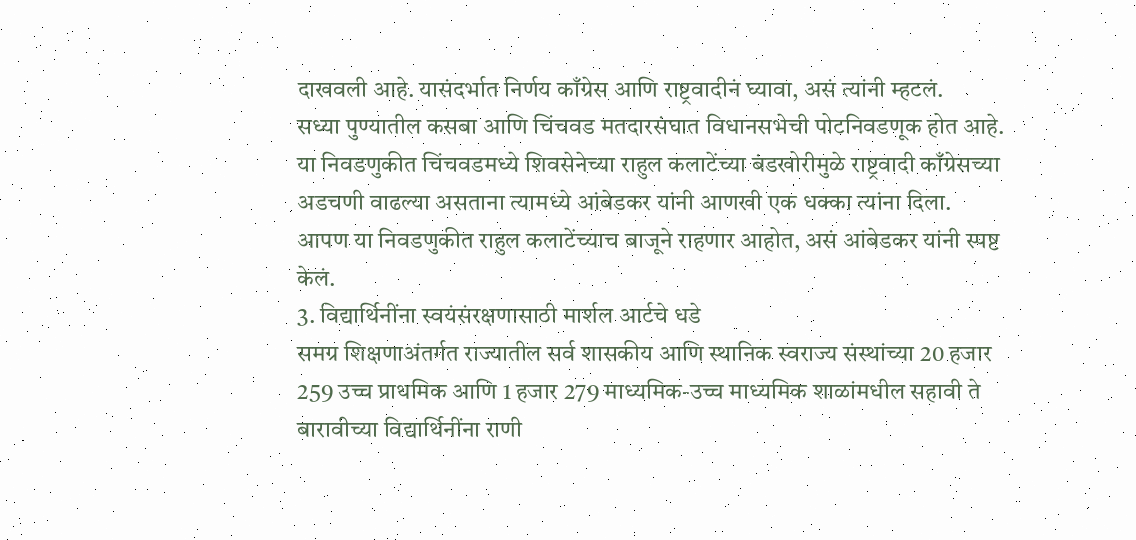दाखवली आहे. यासंदर्भात निर्णय काँग्रेस आणि राष्ट्रवादीनं घ्यावा, असं त्यांनी म्हटलं.
सध्या पुण्यातील कसबा आणि चिंचवड मतदारसंघात विधानसभेची पोटनिवडणूक होत आहे. या निवडणुकीत चिंचवडमध्ये शिवसेनेच्या राहुल कलाटेंच्या बंडखोरीमुळे राष्ट्रवादी काँग्रेसच्या अडचणी वाढल्या असताना त्यामध्ये आंबेडकर यांनी आणखी एक धक्का त्यांना दिला.
आपण या निवडणुकीत राहुल कलाटेंच्याच बाजूने राहणार आहोत, असं आंबेडकर यांनी स्पष्ट केलं.
3. विद्यार्थिनींना स्वयंसंरक्षणासाठी मार्शल आर्टचे धडे
समग्र शिक्षणाअंतर्गत राज्यातील सर्व शासकीय आणि स्थानिक स्वराज्य संस्थांच्या 20 हजार 259 उच्च प्राथमिक आणि 1 हजार 279 माध्यमिक-उच्च माध्यमिक शाळांमधील सहावी ते बारावीच्या विद्यार्थिनींना राणी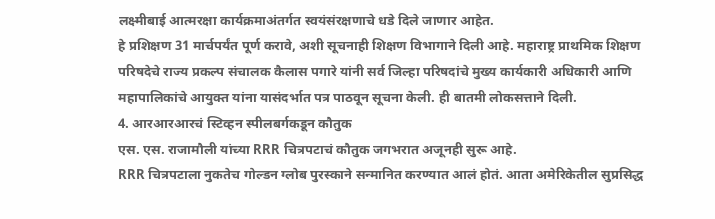लक्ष्मीबाई आत्मरक्षा कार्यक्रमाअंतर्गत स्वयंसंरक्षणाचे धडे दिले जाणार आहेत.
हे प्रशिक्षण 31 मार्चपर्यंत पूर्ण करावे, अशी सूचनाही शिक्षण विभागाने दिली आहे. महाराष्ट्र प्राथमिक शिक्षण परिषदेचे राज्य प्रकल्प संचालक कैलास पगारे यांनी सर्व जिल्हा परिषदांचे मुख्य कार्यकारी अधिकारी आणि महापालिकांचे आयुक्त यांना यासंदर्भात पत्र पाठवून सूचना केली. ही बातमी लोकसत्ताने दिली.
4. आरआरआरचं स्टिव्हन स्पीलबर्गकडून कौतुक
एस. एस. राजामौली यांच्या RRR चित्रपटाचं कौतुक जगभरात अजूनही सुरू आहे.
RRR चित्रपटाला नुकतेच गोल्डन ग्लोब पुरस्काने सन्मानित करण्यात आलं होतं. आता अमेरिकेतील सुप्रसिद्ध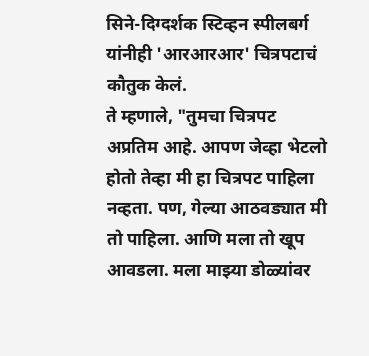सिने-दिग्दर्शक स्टिव्हन स्पीलबर्ग यांनीही 'आरआरआर' चित्रपटाचं कौतुक केलं.
ते म्हणाले, "तुमचा चित्रपट अप्रतिम आहे. आपण जेव्हा भेटलो होतो तेव्हा मी हा चित्रपट पाहिला नव्हता. पण, गेल्या आठवड्यात मी तो पाहिला. आणि मला तो खूप आवडला. मला माझ्या डोळ्यांवर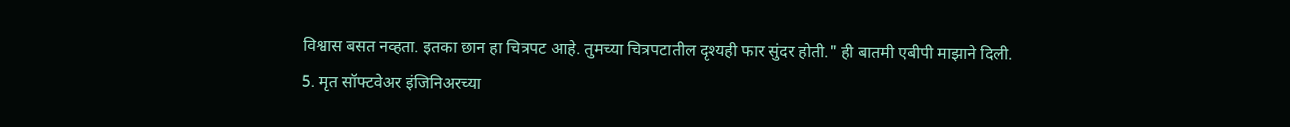विश्वास बसत नव्हता. इतका छान हा चित्रपट आहे. तुमच्या चित्रपटातील दृश्यही फार सुंदर होती." ही बातमी एबीपी माझाने दिली.
5. मृत सॉफ्टवेअर इंजिनिअरच्या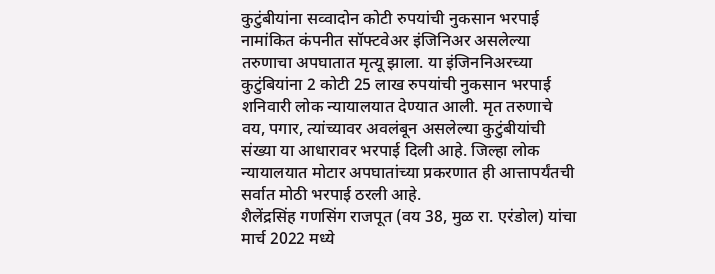कुटुंबीयांना सव्वादोन कोटी रुपयांची नुकसान भरपाई
नामांकित कंपनीत सॉफ्टवेअर इंजिनिअर असलेल्या तरुणाचा अपघातात मृत्यू झाला. या इंजिननिअरच्या कुटुंबियांना 2 कोटी 25 लाख रुपयांची नुकसान भरपाई शनिवारी लोक न्यायालयात देण्यात आली. मृत तरुणाचे वय, पगार, त्यांच्यावर अवलंबून असलेल्या कुटुंबीयांची संख्या या आधारावर भरपाई दिली आहे. जिल्हा लोक न्यायालयात मोटार अपघातांच्या प्रकरणात ही आत्तापर्यंतची सर्वात मोठी भरपाई ठरली आहे.
शैलेंद्रसिंह गणसिंग राजपूत (वय 38, मुळ रा. एरंडोल) यांचा मार्च 2022 मध्ये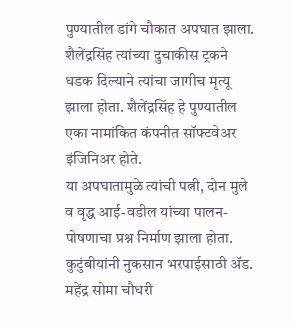पुण्यातील डांगे चौकात अपघात झाला. शैलेंद्रसिंह त्यांच्या दुचाकीस ट्रकने धडक दिल्याने त्यांचा जागीच मृत्यू झाला होता. शैलेंद्रसिंह हे पुण्यातील एका नामांकित कंपनीत सॉफ्टवेअर इंजिनिअर होते.
या अपघातामुळे त्यांची पत्नी, दोन मुले व वृद्ध आई-वडील यांच्या पालन-पोषणाचा प्रश्न निर्माण झाला होता. कुटुंबीयांनी नुकसान भरपाईसाठी ॲड. महेंद्र सोमा चौधरी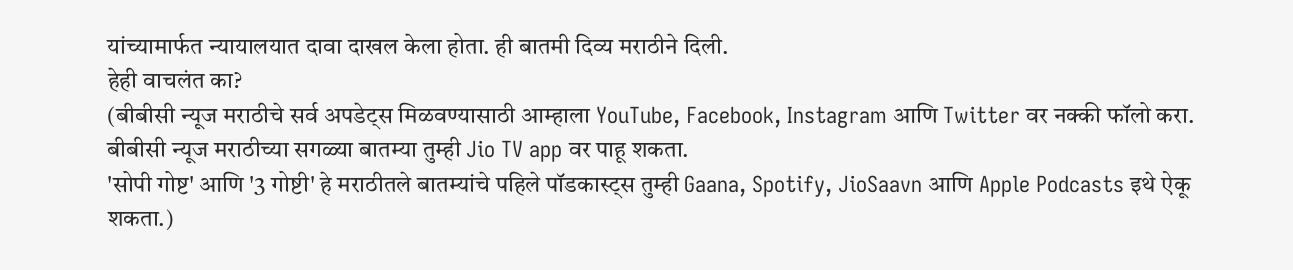यांच्यामार्फत न्यायालयात दावा दाखल केला होता. ही बातमी दिव्य मराठीने दिली.
हेही वाचलंत का?
(बीबीसी न्यूज मराठीचे सर्व अपडेट्स मिळवण्यासाठी आम्हाला YouTube, Facebook, Instagram आणि Twitter वर नक्की फॉलो करा.
बीबीसी न्यूज मराठीच्या सगळ्या बातम्या तुम्ही Jio TV app वर पाहू शकता.
'सोपी गोष्ट' आणि '3 गोष्टी' हे मराठीतले बातम्यांचे पहिले पॉडकास्ट्स तुम्ही Gaana, Spotify, JioSaavn आणि Apple Podcasts इथे ऐकू शकता.)